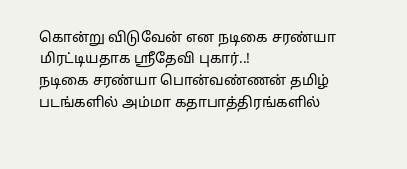கொன்று விடுவேன் என நடிகை சரண்யா மிரட்டியதாக ஸ்ரீதேவி புகார்..!
நடிகை சரண்யா பொன்வண்ணன் தமிழ் படங்களில் அம்மா கதாபாத்திரங்களில்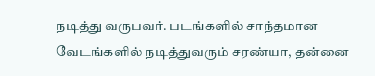நடித்து வருபவர். படங்களில் சாந்தமான வேடங்களில் நடித்துவரும் சரண்யா, தன்னை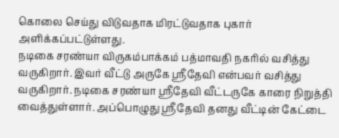கொலை செய்து விடுவதாக மிரட்டுவதாக புகார் அளிக்கப்பட்டுள்ளது.
நடிகை சரண்யா விருகம்பாக்கம் பத்மாவதி நகரில் வசித்து வருகிறார். இவர் வீட்டு அருகே ஸ்ரீதேவி என்பவர் வசித்து வருகிறார். நடிகை சரண்யா ஸ்ரீதேவி வீட்டருகே காரை நிறுத்தி வைத்துள்ளார். அப்பொழுது ஸ்ரீதேவி தனது வீட்டின் கேட்டை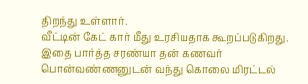திறந்து உள்ளார்.
வீட்டின் கேட் கார் மீது உரசியதாக கூறப்படுகிறது. இதை பார்த்த சரண்யா தன் கணவர் பொன்வண்ணனுடன் வந்து கொலை மிரட்டல்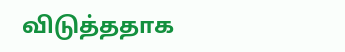விடுத்ததாக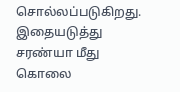சொல்லப்படுகிறது. இதையடுத்து சரண்யா மீது கொலை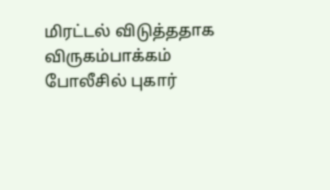மிரட்டல் விடுத்ததாக விருகம்பாக்கம் போலீசில் புகார்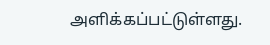அளிக்கப்பட்டுள்ளது.